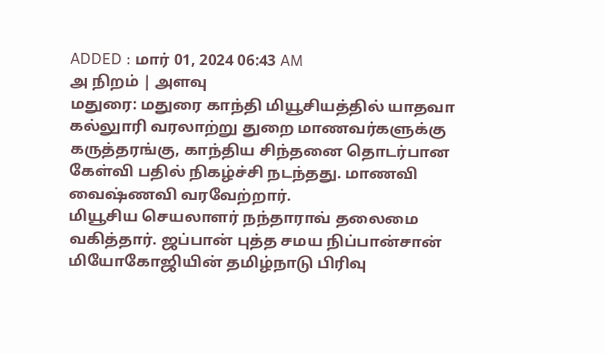ADDED : மார் 01, 2024 06:43 AM
அ நிறம் | அளவு
மதுரை: மதுரை காந்தி மியூசியத்தில் யாதவா கல்லுாரி வரலாற்று துறை மாணவர்களுக்கு கருத்தரங்கு, காந்திய சிந்தனை தொடர்பான கேள்வி பதில் நிகழ்ச்சி நடந்தது. மாணவி வைஷ்ணவி வரவேற்றார்.
மியூசிய செயலாளர் நந்தாராவ் தலைமை வகித்தார். ஜப்பான் புத்த சமய நிப்பான்சான் மியோகோஜியின் தமிழ்நாடு பிரிவு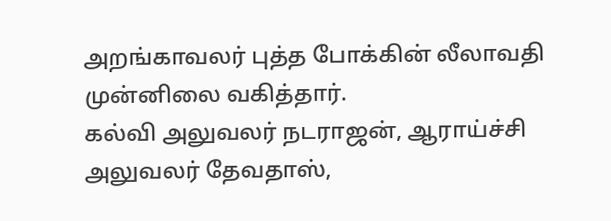அறங்காவலர் புத்த போக்கின் லீலாவதி முன்னிலை வகித்தார்.
கல்வி அலுவலர் நடராஜன், ஆராய்ச்சி அலுவலர் தேவதாஸ்,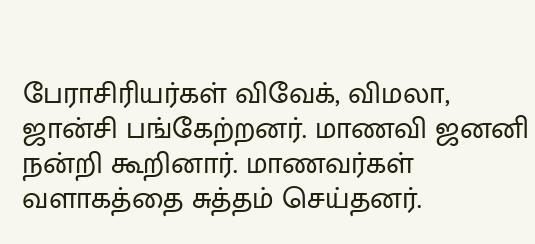பேராசிரியர்கள் விவேக், விமலா, ஜான்சி பங்கேற்றனர். மாணவி ஜனனி நன்றி கூறினார். மாணவர்கள் வளாகத்தை சுத்தம் செய்தனர்.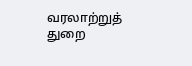வரலாற்றுத் துறை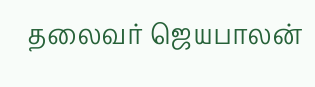தலைவர் ஜெயபாலன்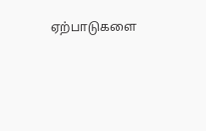ஏற்பாடுகளை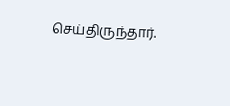செய்திருந்தார்.